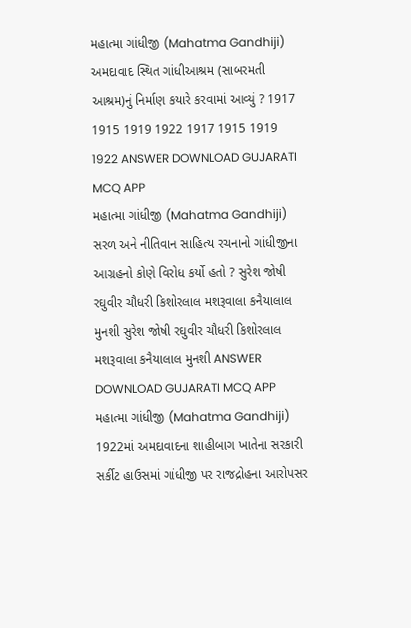મહાત્મા ગાંધીજી (Mahatma Gandhiji) અમદાવાદ સ્થિત ગાંધીઆશ્રમ (સાબરમતી આશ્રમ)નું નિર્માણ કયારે કરવામાં આવ્યું ? 1917 1915 1919 1922 1917 1915 1919 1922 ANSWER DOWNLOAD GUJARATI MCQ APP
મહાત્મા ગાંધીજી (Mahatma Gandhiji) સરળ અને નીતિવાન સાહિત્ય રચનાનો ગાંધીજીના આગ્રહનો કોણે વિરોધ કર્યો હતો ? સુરેશ જોષી રઘુવીર ચૌધરી કિશોરલાલ મશરૂવાલા કનૈયાલાલ મુનશી સુરેશ જોષી રઘુવીર ચૌધરી કિશોરલાલ મશરૂવાલા કનૈયાલાલ મુનશી ANSWER DOWNLOAD GUJARATI MCQ APP
મહાત્મા ગાંધીજી (Mahatma Gandhiji) 1922માં અમદાવાદના શાહીબાગ ખાતેના સરકારી સર્કીટ હાઉસમાં ગાંધીજી પર રાજદ્રોહના આરોપસર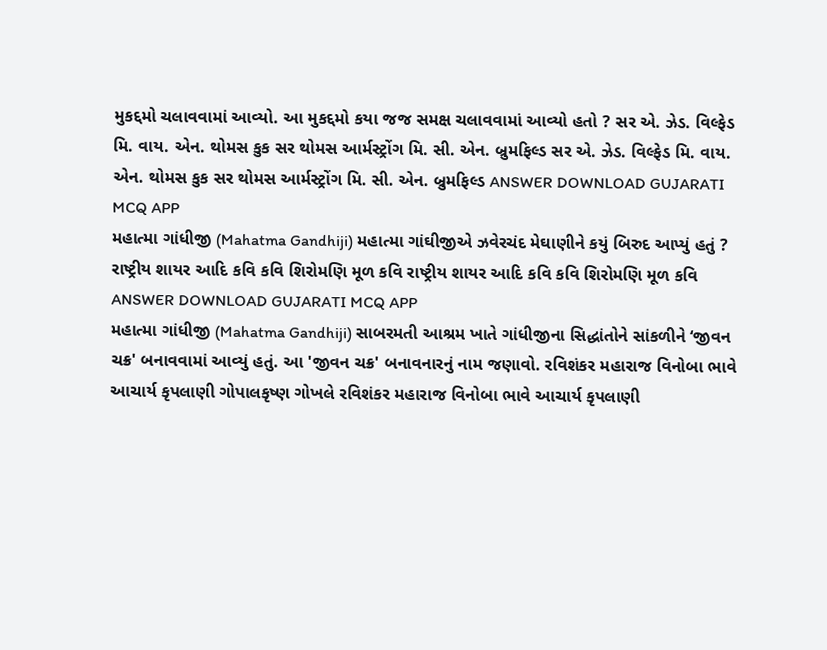મુકદ્દમો ચલાવવામાં આવ્યો. આ મુકદ્દમો કયા જજ સમક્ષ ચલાવવામાં આવ્યો હતો ? સર એ. ઝેડ. વિલ્ફેડ મિ. વાય. એન. થોમસ કુક સર થોમસ આર્મસ્ટ્રોંગ મિ. સી. એન. બ્રુમફિલ્ડ સર એ. ઝેડ. વિલ્ફેડ મિ. વાય. એન. થોમસ કુક સર થોમસ આર્મસ્ટ્રોંગ મિ. સી. એન. બ્રુમફિલ્ડ ANSWER DOWNLOAD GUJARATI MCQ APP
મહાત્મા ગાંધીજી (Mahatma Gandhiji) મહાત્મા ગાંઘીજીએ ઝવેરચંદ મેઘાણીને કયું બિરુદ આપ્યું હતું ? રાષ્ટ્રીય શાયર આદિ કવિ કવિ શિરોમણિ મૂળ કવિ રાષ્ટ્રીય શાયર આદિ કવિ કવિ શિરોમણિ મૂળ કવિ ANSWER DOWNLOAD GUJARATI MCQ APP
મહાત્મા ગાંધીજી (Mahatma Gandhiji) સાબરમતી આશ્રમ ખાતે ગાંધીજીના સિદ્ધાંતોને સાંકળીને ‘જીવન ચક્ર' બનાવવામાં આવ્યું હતું. આ 'જીવન ચક્ર' બનાવનારનું નામ જણાવો. રવિશંકર મહારાજ વિનોબા ભાવે આચાર્ય કૃપલાણી ગોપાલકૃષ્ણ ગોખલે રવિશંકર મહારાજ વિનોબા ભાવે આચાર્ય કૃપલાણી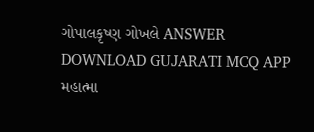ગોપાલકૃષ્ણ ગોખલે ANSWER DOWNLOAD GUJARATI MCQ APP
મહાત્મા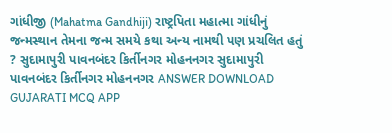ગાંધીજી (Mahatma Gandhiji) રાષ્ટ્રપિતા મહાત્મા ગાંધીનું જન્મસ્થાન તેમના જન્મ સમયે કથા અન્ય નામથી પણ પ્રચલિત હતું ? સુદામાપુરી પાવનબંદર કિર્તીનગર મોહનનગર સુદામાપુરી પાવનબંદર કિર્તીનગર મોહનનગર ANSWER DOWNLOAD GUJARATI MCQ APP